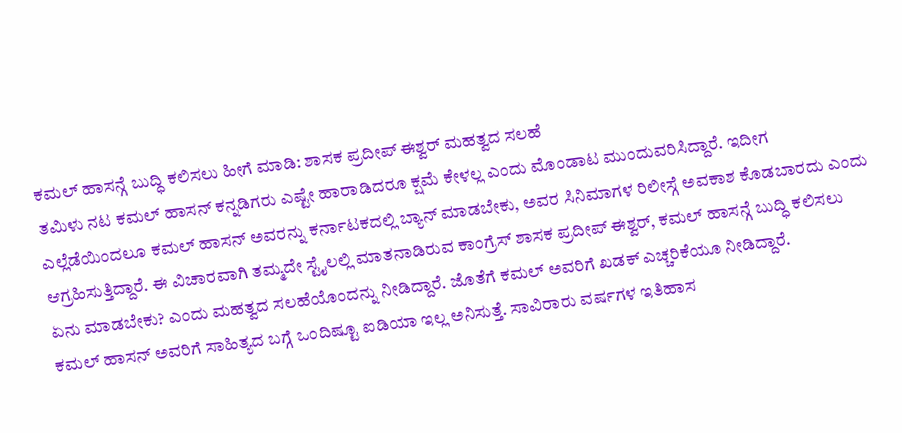ಕಮಲ್ ಹಾಸನ್ಗೆ ಬುದ್ಧಿ ಕಲಿಸಲು ಹೀಗೆ ಮಾಡಿ: ಶಾಸಕ ಪ್ರದೀಪ್ ಈಶ್ವರ್ ಮಹತ್ವದ ಸಲಹೆ
ತಮಿಳು ನಟ ಕಮಲ್ ಹಾಸನ್ ಕನ್ನಡಿಗರು ಎಷ್ಟೇ ಹಾರಾಡಿದರೂ ಕ್ಷಮೆ ಕೇಳಲ್ಲ ಎಂದು ಮೊಂಡಾಟ ಮುಂದುವರಿಸಿದ್ದಾರೆ. ಇದೀಗ ಎಲ್ಲೆಡೆಯಿಂದಲೂ ಕಮಲ್ ಹಾಸನ್ ಅವರನ್ನು ಕರ್ನಾಟಕದಲ್ಲಿ ಬ್ಯಾನ್ ಮಾಡಬೇಕು, ಅವರ ಸಿನಿಮಾಗಳ ರಿಲೀಸ್ಗೆ ಅವಕಾಶ ಕೊಡಬಾರದು ಎಂದು ಆಗ್ರಹಿಸುತ್ತಿದ್ದಾರೆ. ಈ ವಿಚಾರವಾಗಿ ತಮ್ಮದೇ ಸ್ಟೈಲಲ್ಲಿ ಮಾತನಾಡಿರುವ ಕಾಂಗ್ರೆಸ್ ಶಾಸಕ ಪ್ರದೀಪ್ ಈಶ್ವರ್, ಕಮಲ್ ಹಾಸನ್ಗೆ ಬುದ್ಧಿ ಕಲಿಸಲು ಏನು ಮಾಡಬೇಕು? ಎಂದು ಮಹತ್ವದ ಸಲಹೆಯೊಂದನ್ನು ನೀಡಿದ್ದಾರೆ. ಜೊತೆಗೆ ಕಮಲ್ ಅವರಿಗೆ ಖಡಕ್ ಎಚ್ಚರಿಕೆಯೂ ನೀಡಿದ್ದಾರೆ.
ಕಮಲ್ ಹಾಸನ್ ಅವರಿಗೆ ಸಾಹಿತ್ಯದ ಬಗ್ಗೆ ಒಂದಿಷ್ಟೂ ಐಡಿಯಾ ಇಲ್ಲ ಅನಿಸುತ್ತೆ. ಸಾವಿರಾರು ವರ್ಷಗಳ ಇತಿಹಾಸ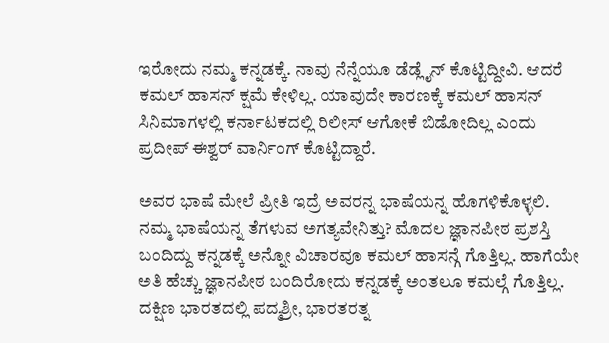ಇರೋದು ನಮ್ಮ ಕನ್ನಡಕ್ಕೆ. ನಾವು ನೆನ್ನೆಯೂ ಡೆಡ್ಲೈನ್ ಕೊಟ್ಟಿದ್ದೀವಿ. ಆದರೆ ಕಮಲ್ ಹಾಸನ್ ಕ್ಷಮೆ ಕೇಳಿಲ್ಲ. ಯಾವುದೇ ಕಾರಣಕ್ಕೆ ಕಮಲ್ ಹಾಸನ್ ಸಿನಿಮಾಗಳಲ್ಲಿ ಕರ್ನಾಟಕದಲ್ಲಿ ರಿಲೀಸ್ ಆಗೋಕೆ ಬಿಡೋದಿಲ್ಲ ಎಂದು ಪ್ರದೀಪ್ ಈಶ್ವರ್ ವಾರ್ನಿಂಗ್ ಕೊಟ್ಟಿದ್ದಾರೆ.

ಅವರ ಭಾಷೆ ಮೇಲೆ ಪ್ರೀತಿ ಇದ್ರೆ ಅವರನ್ನ ಭಾಷೆಯನ್ನ ಹೊಗಳಿಕೊಳ್ಳಲಿ. ನಮ್ಮ ಭಾಷೆಯನ್ನ ತೆಗಳುವ ಅಗತ್ಯವೇನಿತ್ತು? ಮೊದಲ ಜ್ಞಾನಪೀಠ ಪ್ರಶಸ್ತಿ ಬಂದಿದ್ದು ಕನ್ನಡಕ್ಕೆ ಅನ್ನೋ ವಿಚಾರವೂ ಕಮಲ್ ಹಾಸನ್ಗೆ ಗೊತ್ತಿಲ್ಲ. ಹಾಗೆಯೇ ಅತಿ ಹೆಚ್ಚು ಜ್ಞಾನಪೀಠ ಬಂದಿರೋದು ಕನ್ನಡಕ್ಕೆ ಅಂತಲೂ ಕಮಲ್ಗೆ ಗೊತ್ತಿಲ್ಲ. ದಕ್ಷಿಣ ಭಾರತದಲ್ಲಿ ಪದ್ಮಶ್ರೀ, ಭಾರತರತ್ನ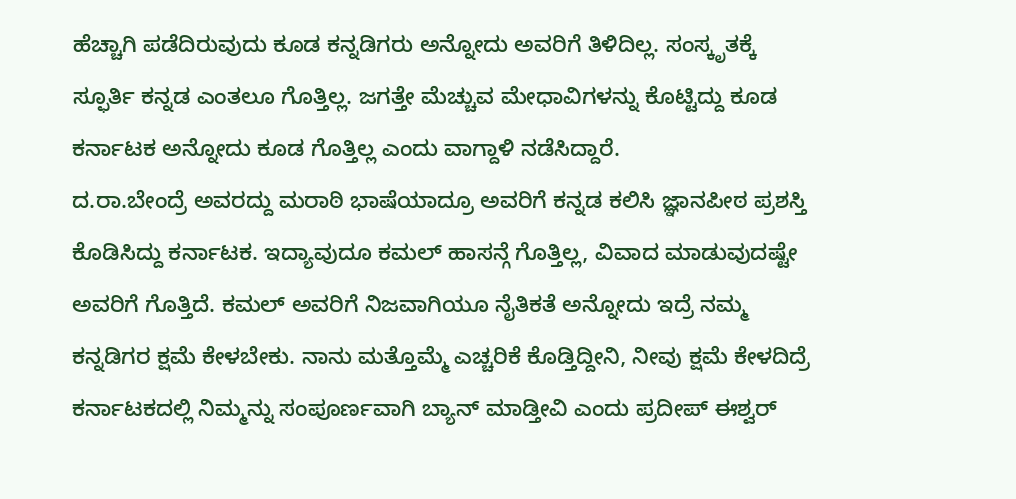ಹೆಚ್ಚಾಗಿ ಪಡೆದಿರುವುದು ಕೂಡ ಕನ್ನಡಿಗರು ಅನ್ನೋದು ಅವರಿಗೆ ತಿಳಿದಿಲ್ಲ. ಸಂಸ್ಕೃತಕ್ಕೆ ಸ್ಫೂರ್ತಿ ಕನ್ನಡ ಎಂತಲೂ ಗೊತ್ತಿಲ್ಲ. ಜಗತ್ತೇ ಮೆಚ್ಚುವ ಮೇಧಾವಿಗಳನ್ನು ಕೊಟ್ಟಿದ್ದು ಕೂಡ ಕರ್ನಾಟಕ ಅನ್ನೋದು ಕೂಡ ಗೊತ್ತಿಲ್ಲ ಎಂದು ವಾಗ್ದಾಳಿ ನಡೆಸಿದ್ದಾರೆ.
ದ.ರಾ.ಬೇಂದ್ರೆ ಅವರದ್ದು ಮರಾಠಿ ಭಾಷೆಯಾದ್ರೂ ಅವರಿಗೆ ಕನ್ನಡ ಕಲಿಸಿ ಜ್ಞಾನಪೀಠ ಪ್ರಶಸ್ತಿ ಕೊಡಿಸಿದ್ದು ಕರ್ನಾಟಕ. ಇದ್ಯಾವುದೂ ಕಮಲ್ ಹಾಸನ್ಗೆ ಗೊತ್ತಿಲ್ಲ, ವಿವಾದ ಮಾಡುವುದಷ್ಟೇ ಅವರಿಗೆ ಗೊತ್ತಿದೆ. ಕಮಲ್ ಅವರಿಗೆ ನಿಜವಾಗಿಯೂ ನೈತಿಕತೆ ಅನ್ನೋದು ಇದ್ರೆ ನಮ್ಮ ಕನ್ನಡಿಗರ ಕ್ಷಮೆ ಕೇಳಬೇಕು. ನಾನು ಮತ್ತೊಮ್ಮೆ ಎಚ್ಚರಿಕೆ ಕೊಡ್ತಿದ್ದೀನಿ, ನೀವು ಕ್ಷಮೆ ಕೇಳದಿದ್ರೆ ಕರ್ನಾಟಕದಲ್ಲಿ ನಿಮ್ಮನ್ನು ಸಂಪೂರ್ಣವಾಗಿ ಬ್ಯಾನ್ ಮಾಡ್ತೀವಿ ಎಂದು ಪ್ರದೀಪ್ ಈಶ್ವರ್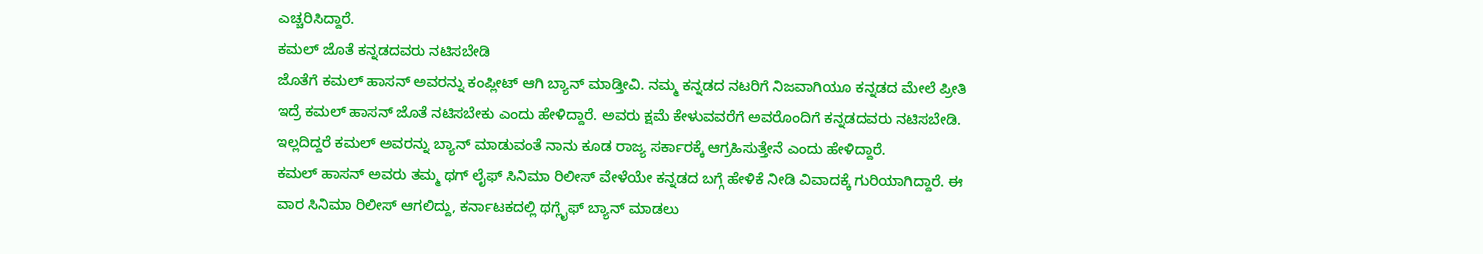ಎಚ್ಚರಿಸಿದ್ದಾರೆ.
ಕಮಲ್ ಜೊತೆ ಕನ್ನಡದವರು ನಟಿಸಬೇಡಿ
ಜೊತೆಗೆ ಕಮಲ್ ಹಾಸನ್ ಅವರನ್ನು ಕಂಪ್ಲೀಟ್ ಆಗಿ ಬ್ಯಾನ್ ಮಾಡ್ತೀವಿ. ನಮ್ಮ ಕನ್ನಡದ ನಟರಿಗೆ ನಿಜವಾಗಿಯೂ ಕನ್ನಡದ ಮೇಲೆ ಪ್ರೀತಿ ಇದ್ರೆ ಕಮಲ್ ಹಾಸನ್ ಜೊತೆ ನಟಿಸಬೇಕು ಎಂದು ಹೇಳಿದ್ದಾರೆ. ಅವರು ಕ್ಷಮೆ ಕೇಳುವವರೆಗೆ ಅವರೊಂದಿಗೆ ಕನ್ನಡದವರು ನಟಿಸಬೇಡಿ. ಇಲ್ಲದಿದ್ದರೆ ಕಮಲ್ ಅವರನ್ನು ಬ್ಯಾನ್ ಮಾಡುವಂತೆ ನಾನು ಕೂಡ ರಾಜ್ಯ ಸರ್ಕಾರಕ್ಕೆ ಆಗ್ರಹಿಸುತ್ತೇನೆ ಎಂದು ಹೇಳಿದ್ದಾರೆ.
ಕಮಲ್ ಹಾಸನ್ ಅವರು ತಮ್ಮ ಥಗ್ ಲೈಫ್ ಸಿನಿಮಾ ರಿಲೀಸ್ ವೇಳೆಯೇ ಕನ್ನಡದ ಬಗ್ಗೆ ಹೇಳಿಕೆ ನೀಡಿ ವಿವಾದಕ್ಕೆ ಗುರಿಯಾಗಿದ್ದಾರೆ. ಈ ವಾರ ಸಿನಿಮಾ ರಿಲೀಸ್ ಆಗಲಿದ್ದು, ಕರ್ನಾಟಕದಲ್ಲಿ ಥಗ್ಲೈಫ್ ಬ್ಯಾನ್ ಮಾಡಲು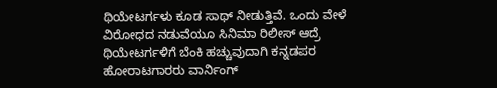ಥಿಯೇಟರ್ಗಳು ಕೂಡ ಸಾಥ್ ನೀಡುತ್ತಿವೆ. ಒಂದು ವೇಳೆ ವಿರೋಧದ ನಡುವೆಯೂ ಸಿನಿಮಾ ರಿಲೀಸ್ ಆದ್ರೆ ಥಿಯೇಟರ್ಗಳಿಗೆ ಬೆಂಕಿ ಹಚ್ಚುವುದಾಗಿ ಕನ್ನಡಪರ ಹೋರಾಟಗಾರರು ವಾರ್ನಿಂಗ್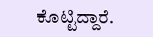ಕೊಟ್ಟಿದ್ದಾರೆ.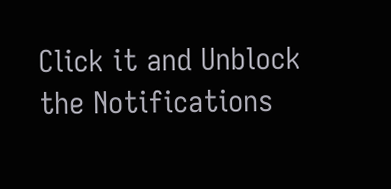Click it and Unblock the Notifications